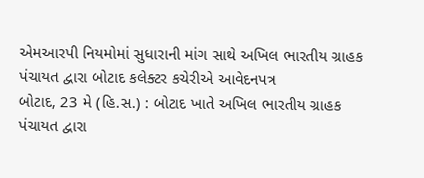એમઆરપી નિયમોમાં સુધારાની માંગ સાથે અખિલ ભારતીય ગ્રાહક પંચાયત દ્વારા બોટાદ કલેક્ટર કચેરીએ આવેદનપત્ર
બોટાદ, 23 મે (હિ.સ.) : બોટાદ ખાતે અખિલ ભારતીય ગ્રાહક પંચાયત દ્વારા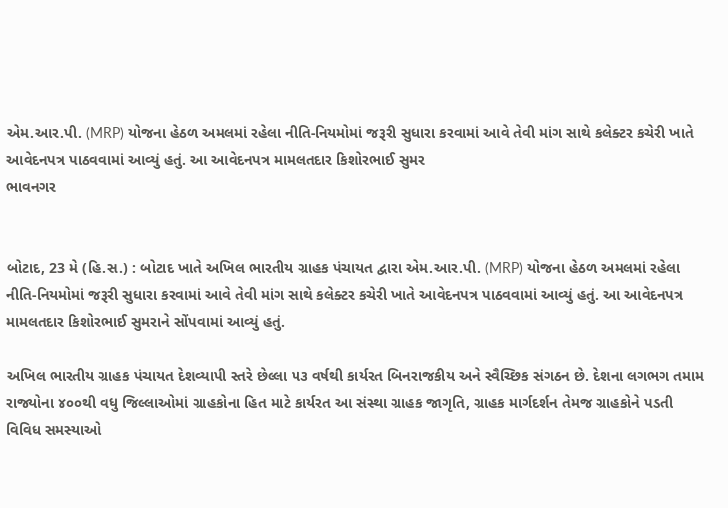એમ.આર.પી. (MRP) યોજના હેઠળ અમલમાં રહેલા નીતિ-નિયમોમાં જરૂરી સુધારા કરવામાં આવે તેવી માંગ સાથે કલેક્ટર કચેરી ખાતે આવેદનપત્ર પાઠવવામાં આવ્યું હતું. આ આવેદનપત્ર મામલતદાર કિશોરભાઈ સુમર
ભાવનગર


બોટાદ, 23 મે (હિ.સ.) : બોટાદ ખાતે અખિલ ભારતીય ગ્રાહક પંચાયત દ્વારા એમ.આર.પી. (MRP) યોજના હેઠળ અમલમાં રહેલા નીતિ-નિયમોમાં જરૂરી સુધારા કરવામાં આવે તેવી માંગ સાથે કલેક્ટર કચેરી ખાતે આવેદનપત્ર પાઠવવામાં આવ્યું હતું. આ આવેદનપત્ર મામલતદાર કિશોરભાઈ સુમરાને સોંપવામાં આવ્યું હતું.

અખિલ ભારતીય ગ્રાહક પંચાયત દેશવ્યાપી સ્તરે છેલ્લા ૫૩ વર્ષથી કાર્યરત બિનરાજકીય અને સ્વૈચ્છિક સંગઠન છે. દેશના લગભગ તમામ રાજ્યોના ૪૦૦થી વધુ જિલ્લાઓમાં ગ્રાહકોના હિત માટે કાર્યરત આ સંસ્થા ગ્રાહક જાગૃતિ, ગ્રાહક માર્ગદર્શન તેમજ ગ્રાહકોને પડતી વિવિધ સમસ્યાઓ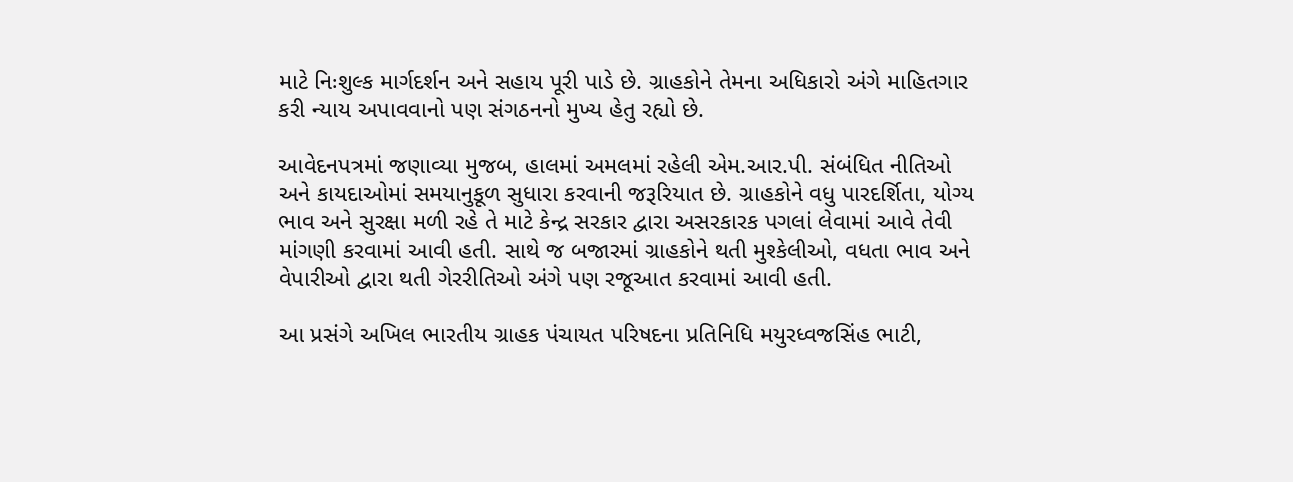માટે નિઃશુલ્ક માર્ગદર્શન અને સહાય પૂરી પાડે છે. ગ્રાહકોને તેમના અધિકારો અંગે માહિતગાર કરી ન્યાય અપાવવાનો પણ સંગઠનનો મુખ્ય હેતુ રહ્યો છે.

આવેદનપત્રમાં જણાવ્યા મુજબ, હાલમાં અમલમાં રહેલી એમ.આર.પી. સંબંધિત નીતિઓ અને કાયદાઓમાં સમયાનુકૂળ સુધારા કરવાની જરૂરિયાત છે. ગ્રાહકોને વધુ પારદર્શિતા, યોગ્ય ભાવ અને સુરક્ષા મળી રહે તે માટે કેન્દ્ર સરકાર દ્વારા અસરકારક પગલાં લેવામાં આવે તેવી માંગણી કરવામાં આવી હતી. સાથે જ બજારમાં ગ્રાહકોને થતી મુશ્કેલીઓ, વધતા ભાવ અને વેપારીઓ દ્વારા થતી ગેરરીતિઓ અંગે પણ રજૂઆત કરવામાં આવી હતી.

આ પ્રસંગે અખિલ ભારતીય ગ્રાહક પંચાયત પરિષદના પ્રતિનિધિ મયુરધ્વજસિંહ ભાટી,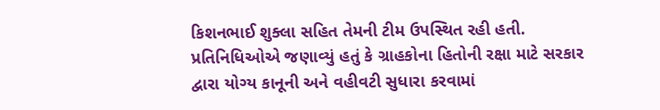કિશનભાઈ શુક્લા સહિત તેમની ટીમ ઉપસ્થિત રહી હતી. પ્રતિનિધિઓએ જણાવ્યું હતું કે ગ્રાહકોના હિતોની રક્ષા માટે સરકાર દ્વારા યોગ્ય કાનૂની અને વહીવટી સુધારા કરવામાં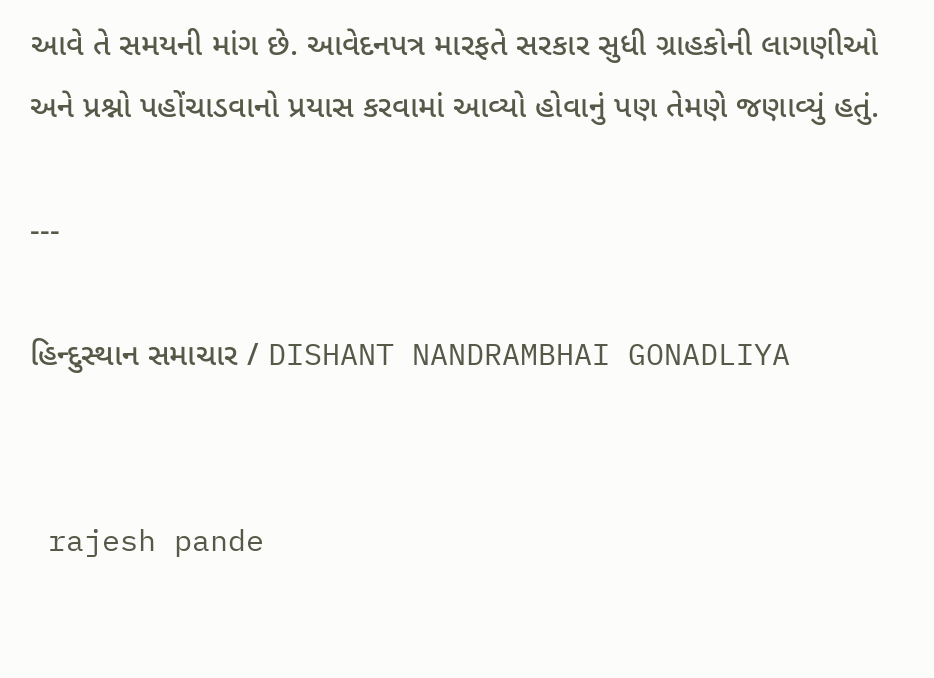આવે તે સમયની માંગ છે. આવેદનપત્ર મારફતે સરકાર સુધી ગ્રાહકોની લાગણીઓ અને પ્રશ્નો પહોંચાડવાનો પ્રયાસ કરવામાં આવ્યો હોવાનું પણ તેમણે જણાવ્યું હતું.

---

હિન્દુસ્થાન સમાચાર / DISHANT NANDRAMBHAI GONADLIYA


 rajesh pande